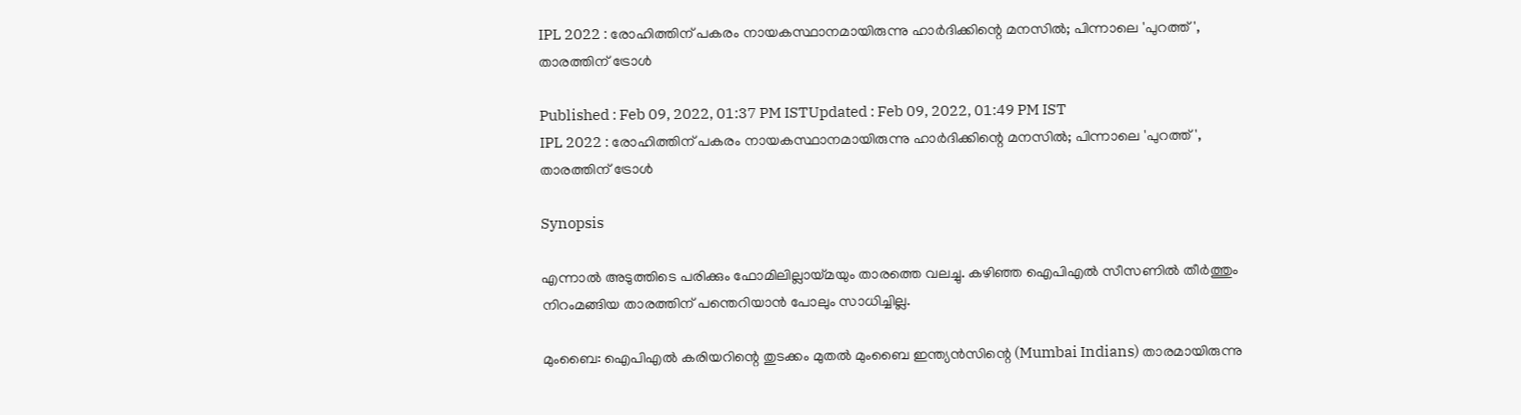IPL 2022 : രോഹിത്തിന് പകരം നായകസ്ഥാനമായിരുന്നു ഹാര്‍ദിക്കിന്റെ മനസില്‍; പിന്നാലെ 'പുറത്ത്', താരത്തിന് ട്രോള്‍

Published : Feb 09, 2022, 01:37 PM ISTUpdated : Feb 09, 2022, 01:49 PM IST
IPL 2022 : രോഹിത്തിന് പകരം നായകസ്ഥാനമായിരുന്നു ഹാര്‍ദിക്കിന്റെ മനസില്‍; പിന്നാലെ 'പുറത്ത്', താരത്തിന് ട്രോള്‍

Synopsis

എന്നാല്‍ അടുത്തിടെ പരിക്കും ഫോമിലില്ലായ്മയും താരത്തെ വലച്ചു. കഴിഞ്ഞ ഐപിഎല്‍ സീസണില്‍ തീര്‍ത്തും നിറംമങ്ങിയ താരത്തിന് പന്തെറിയാന്‍ പോലും സാധിച്ചില്ല.

മുംബൈ: ഐപിഎല്‍ കരിയറിന്റെ തുടക്കം മുതല്‍ മുംബൈ ഇന്ത്യന്‍സിന്റെ (Mumbai Indians) താരമായിരുന്നു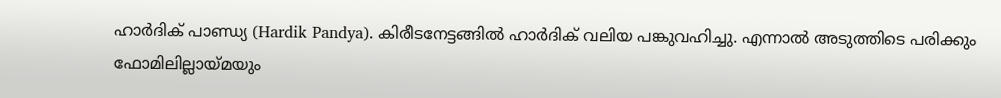ഹാര്‍ദിക് പാണ്ഡ്യ (Hardik Pandya). കിരീടനേട്ടങ്ങില്‍ ഹാര്‍ദിക് വലിയ പങ്കുവഹിച്ചു. എന്നാല്‍ അടുത്തിടെ പരിക്കും ഫോമിലില്ലായ്മയും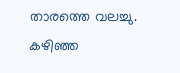താരത്തെ വലച്ചു. കഴിഞ്ഞ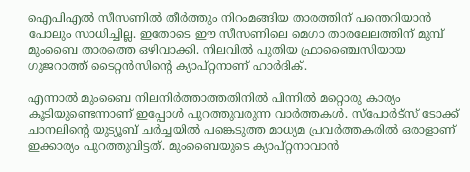ഐപിഎല്‍ സീസണില്‍ തീര്‍ത്തും നിറംമങ്ങിയ താരത്തിന് പന്തെറിയാന്‍ പോലും സാധിച്ചില്ല. ഇതോടെ ഈ സീസണിലെ മെഗാ താരലേലത്തിന് മുമ്പ് മുംബൈ താരത്തെ ഒഴിവാക്കി. നിലവില്‍ പുതിയ ഫ്രാഞ്ചൈസിയായ ഗുജറാത്ത് ടൈറ്റന്‍സിന്റെ ക്യാപ്റ്റനാണ് ഹാര്‍ദിക്.

എന്നാല്‍ മുംബൈ നിലനിര്‍ത്താത്തതിനില്‍ പിന്നില്‍ മറ്റൊരു കാര്യം കൂടിയുണ്ടെന്നാണ് ഇപ്പോള്‍ പുറത്തുവരുന്ന വാര്‍ത്തകള്‍. സ്‌പോര്‍ട്‌സ് ടോക്ക് ചാനലിന്റെ യുട്യൂബ് ചര്‍ച്ചയില്‍ പങ്കെടുത്ത മാധ്യമ പ്രവര്‍ത്തകരില്‍ ഒരാളാണ് ഇക്കാര്യം പുറത്തുവിട്ടത്. മുംബൈയുടെ ക്യാപ്റ്റനാവാന്‍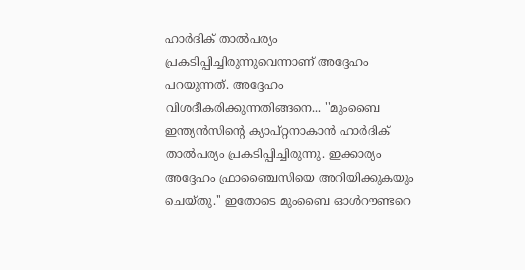ഹാര്‍ദിക് താല്‍പര്യം പ്രകടിപ്പിച്ചിരുന്നുവെന്നാണ് അദ്ദേഹം പറയുന്നത്. അദ്ദേഹം വിശദീകരിക്കുന്നതിങ്ങനെ... ''മുംബൈ ഇന്ത്യന്‍സിന്റെ ക്യാപ്റ്റനാകാന്‍ ഹാര്‍ദിക് താല്‍പര്യം പ്രകടിപ്പിച്ചിരുന്നു. ഇക്കാര്യം അദ്ദേഹം ഫ്രാഞ്ചൈസിയെ അറിയിക്കുകയും ചെയ്തു.'' ഇതോടെ മുംബൈ ഓള്‍റൗണ്ടറെ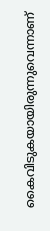കൈവിടുകയായിരുന്നുവെന്നാണ്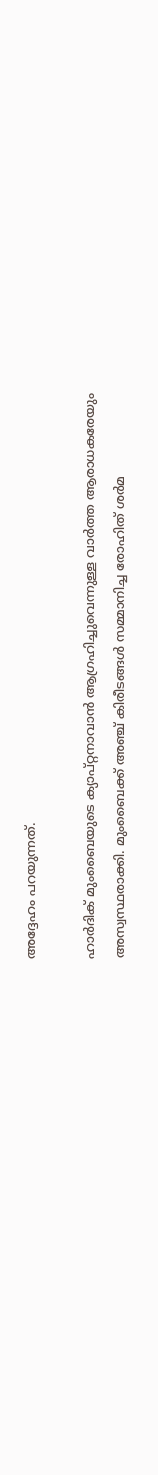അദ്ദേഹം പറയുന്നത്.

ഹാര്‍ദിക് മുംബൈയുടെ ക്യാപ്റ്റനാവാന്‍ ആഗ്രഹിച്ചുവെന്നുള്ള വാര്‍ത്ത ആരാധകരേയും അസ്വസ്ഥരാക്കി. മുംബൈക്ക് അഞ്ച് കിരീടങ്ങള്‍ സമ്മാനിച്ച രോഹിത് ശര്‍മ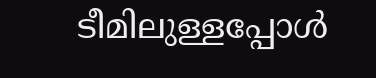ടീമിലുള്ളപ്പോള്‍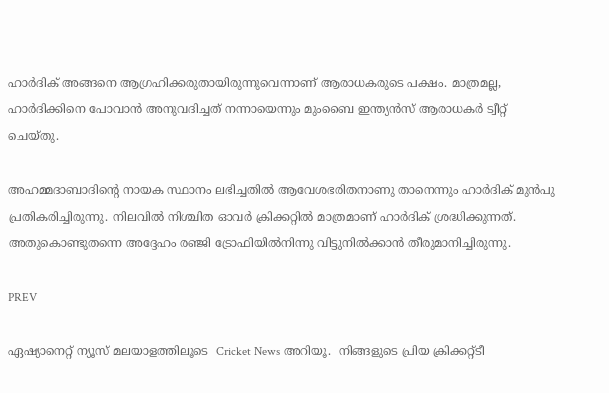ഹാര്‍ദിക് അങ്ങനെ ആഗ്രഹിക്കരുതായിരുന്നുവെന്നാണ് ആരാധകരുടെ പക്ഷം. മാത്രമല്ല, ഹാര്‍ദിക്കിനെ പോവാന്‍ അനുവദിച്ചത് നന്നായെന്നും മുംബൈ ഇന്ത്യന്‍സ് ആരാധകര്‍ ട്വീറ്റ് ചെയ്തു.

അഹമ്മദാബാദിന്റെ നായക സ്ഥാനം ലഭിച്ചതില്‍ ആവേശഭരിതനാണു താനെന്നും ഹാര്‍ദിക് മുന്‍പു പ്രതികരിച്ചിരുന്നു. നിലവില്‍ നിശ്ചിത ഓവര്‍ ക്രിക്കറ്റില്‍ മാത്രമാണ് ഹാര്‍ദിക് ശ്രദ്ധിക്കുന്നത്. അതുകൊണ്ടുതന്നെ അദ്ദേഹം രഞ്ജി ട്രോഫിയില്‍നിന്നു വിട്ടുനില്‍ക്കാന്‍ തീരുമാനിച്ചിരുന്നു.

PREV

ഏഷ്യാനെറ്റ് ന്യൂസ് മലയാളത്തിലൂടെ  Cricket News അറിയൂ.  നിങ്ങളുടെ പ്രിയ ക്രിക്കറ്റ്ടീ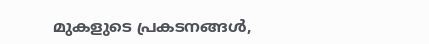മുകളുടെ പ്രകടനങ്ങൾ,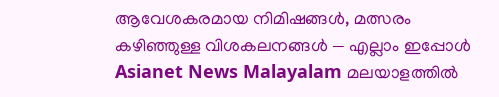ആവേശകരമായ നിമിഷങ്ങൾ, മത്സരം കഴിഞ്ഞുള്ള വിശകലനങ്ങൾ — എല്ലാം ഇപ്പോൾ Asianet News Malayalam മലയാളത്തിൽ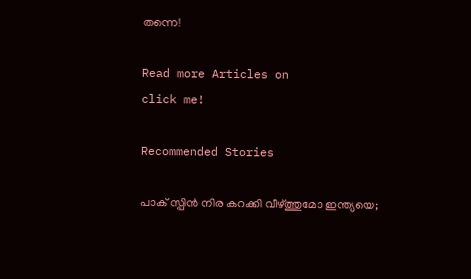തന്നെ!

Read more Articles on
click me!

Recommended Stories

പാക് സ്പിൻ നിര കറക്കി വീഴ്ത്തുമോ ഇന്ത്യയെ;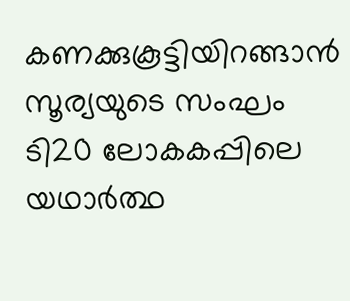കണക്കുകൂട്ടിയിറങ്ങാൻ സൂര്യയുടെ സംഘം
ടി20 ലോകകപ്പിലെ യഥാർത്ഥ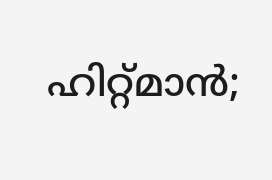ഹിറ്റ്‌മാൻ;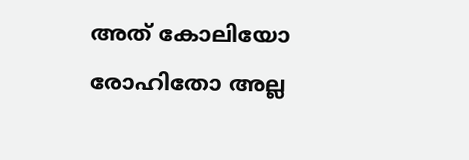അത് കോലിയോ രോഹിതോ അല്ല